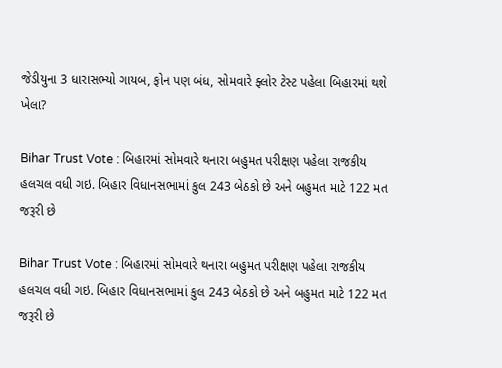જેડીયુના 3 ધારાસભ્યો ગાયબ, ફોન પણ બંધ, સોમવારે ફ્લોર ટેસ્ટ પહેલા બિહારમાં થશે ખેલા?

Bihar Trust Vote : બિહારમાં સોમવારે થનારા બહુમત પરીક્ષણ પહેલા રાજકીય હલચલ વધી ગઇ. બિહાર વિધાનસભામાં કુલ 243 બેઠકો છે અને બહુમત માટે 122 મત જરૂરી છે

Bihar Trust Vote : બિહારમાં સોમવારે થનારા બહુમત પરીક્ષણ પહેલા રાજકીય હલચલ વધી ગઇ. બિહાર વિધાનસભામાં કુલ 243 બેઠકો છે અને બહુમત માટે 122 મત જરૂરી છે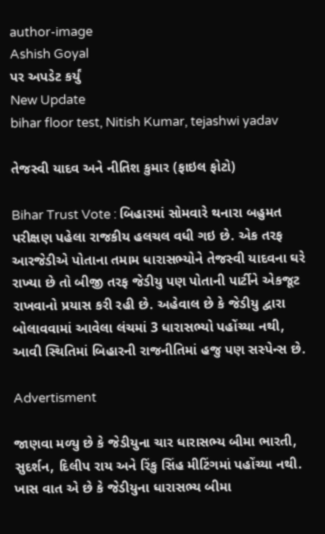author-image
Ashish Goyal
પર અપડેટ કર્યું
New Update
bihar floor test, Nitish Kumar, tejashwi yadav

તેજસ્વી યાદવ અને નીતિશ કુમાર (ફાઇલ ફોટો)

Bihar Trust Vote : બિહારમાં સોમવારે થનારા બહુમત પરીક્ષણ પહેલા રાજકીય હલચલ વધી ગઇ છે. એક તરફ આરજેડીએ પોતાના તમામ ધારાસભ્યોને તેજસ્વી યાદવના ઘરે રાખ્યા છે તો બીજી તરફ જેડીયુ પણ પોતાની પાર્ટીને એકજૂટ રાખવાનો પ્રયાસ કરી રહી છે. અહેવાલ છે કે જેડીયુ દ્વારા બોલાવવામાં આવેલા લંચમાં 3 ધારાસભ્યો પહોંચ્યા નથી, આવી સ્થિતિમાં બિહારની રાજનીતિમાં હજુ પણ સસ્પેન્સ છે.

Advertisment

જાણવા મળ્યુ છે કે જેડીયુના ચાર ધારાસભ્ય બીમા ભારતી, સુદર્શન, દિલીપ રાય અને રિંકુ સિંહ મીટિંગમાં પહોંચ્યા નથી. ખાસ વાત એ છે કે જેડીયુના ધારાસભ્ય બીમા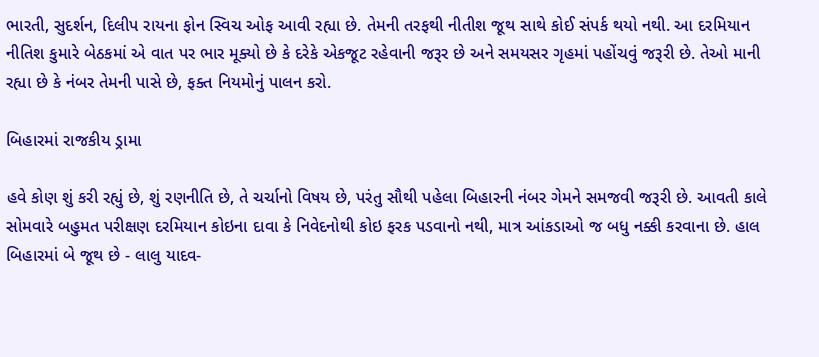ભારતી, સુદર્શન, દિલીપ રાયના ફોન સ્વિચ ઓફ આવી રહ્યા છે. તેમની તરફથી નીતીશ જૂથ સાથે કોઈ સંપર્ક થયો નથી. આ દરમિયાન નીતિશ કુમારે બેઠકમાં એ વાત પર ભાર મૂક્યો છે કે દરેકે એકજૂટ રહેવાની જરૂર છે અને સમયસર ગૃહમાં પહોંચવું જરૂરી છે. તેઓ માની રહ્યા છે કે નંબર તેમની પાસે છે, ફક્ત નિયમોનું પાલન કરો.

બિહારમાં રાજકીય ડ્રામા

હવે કોણ શું કરી રહ્યું છે, શું રણનીતિ છે, તે ચર્ચાનો વિષય છે, પરંતુ સૌથી પહેલા બિહારની નંબર ગેમને સમજવી જરૂરી છે. આવતી કાલે સોમવારે બહુમત પરીક્ષણ દરમિયાન કોઇના દાવા કે નિવેદનોથી કોઇ ફરક પડવાનો નથી, માત્ર આંકડાઓ જ બધુ નક્કી કરવાના છે. હાલ બિહારમાં બે જૂથ છે - લાલુ યાદવ-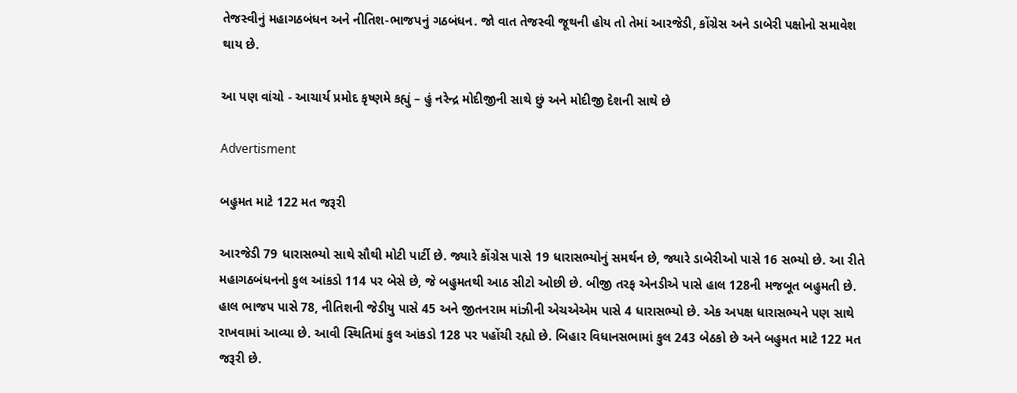તેજસ્વીનું મહાગઠબંધન અને નીતિશ-ભાજપનું ગઠબંધન. જો વાત તેજસ્વી જૂથની હોય તો તેમાં આરજેડી, કોંગ્રેસ અને ડાબેરી પક્ષોનો સમાવેશ થાય છે.

આ પણ વાંચો - આચાર્ય પ્રમોદ કૃષ્ણમે કહ્યું – હું નરેન્દ્ર મોદીજીની સાથે છું અને મોદીજી દેશની સાથે છે

Advertisment

બહુમત માટે 122 મત જરૂરી

આરજેડી 79 ધારાસભ્યો સાથે સૌથી મોટી પાર્ટી છે. જ્યારે કોંગ્રેસ પાસે 19 ધારાસભ્યોનું સમર્થન છે, જ્યારે ડાબેરીઓ પાસે 16 સભ્યો છે. આ રીતે મહાગઠબંધનનો કુલ આંકડો 114 પર બેસે છે, જે બહુમતથી આઠ સીટો ઓછી છે. બીજી તરફ એનડીએ પાસે હાલ 128ની મજબૂત બહુમતી છે. હાલ ભાજપ પાસે 78, નીતિશની જેડીયુ પાસે 45 અને જીતનરામ માંઝીની એચએએમ પાસે 4 ધારાસભ્યો છે. એક અપક્ષ ધારાસભ્યને પણ સાથે રાખવામાં આવ્યા છે. આવી સ્થિતિમાં કુલ આંકડો 128 પર પહોંચી રહ્યો છે. બિહાર વિધાનસભામાં કુલ 243 બેઠકો છે અને બહુમત માટે 122 મત જરૂરી છે.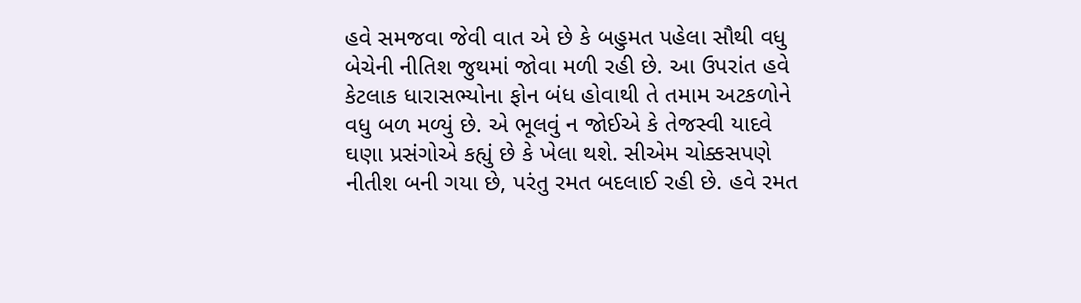હવે સમજવા જેવી વાત એ છે કે બહુમત પહેલા સૌથી વધુ બેચેની નીતિશ જુથમાં જોવા મળી રહી છે. આ ઉપરાંત હવે કેટલાક ધારાસભ્યોના ફોન બંધ હોવાથી તે તમામ અટકળોને વધુ બળ મળ્યું છે. એ ભૂલવું ન જોઈએ કે તેજસ્વી યાદવે ઘણા પ્રસંગોએ કહ્યું છે કે ખેલા થશે. સીએમ ચોક્કસપણે નીતીશ બની ગયા છે, પરંતુ રમત બદલાઈ રહી છે. હવે રમત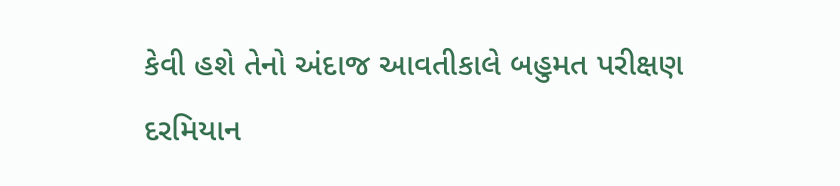કેવી હશે તેનો અંદાજ આવતીકાલે બહુમત પરીક્ષણ દરમિયાન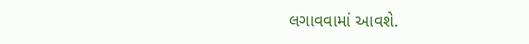લગાવવામાં આવશે.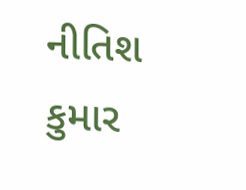નીતિશ કુમાર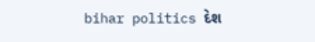bihar politics દેશ